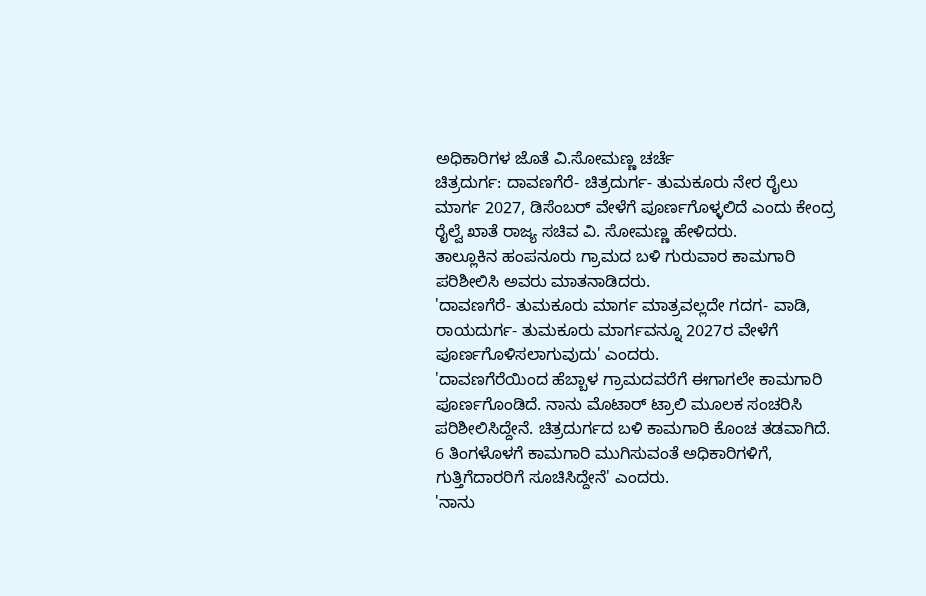ಅಧಿಕಾರಿಗಳ ಜೊತೆ ವಿ.ಸೋಮಣ್ಣ ಚರ್ಚೆ
ಚಿತ್ರದುರ್ಗ: ದಾವಣಗೆರೆ- ಚಿತ್ರದುರ್ಗ- ತುಮಕೂರು ನೇರ ರೈಲು ಮಾರ್ಗ 2027, ಡಿಸೆಂಬರ್ ವೇಳೆಗೆ ಪೂರ್ಣಗೊಳ್ಳಲಿದೆ ಎಂದು ಕೇಂದ್ರ ರೈಲ್ವೆ ಖಾತೆ ರಾಜ್ಯ ಸಚಿವ ವಿ. ಸೋಮಣ್ಣ ಹೇಳಿದರು.
ತಾಲ್ಲೂಕಿನ ಹಂಪನೂರು ಗ್ರಾಮದ ಬಳಿ ಗುರುವಾರ ಕಾಮಗಾರಿ ಪರಿಶೀಲಿಸಿ ಅವರು ಮಾತನಾಡಿದರು.
'ದಾವಣಗೆರೆ- ತುಮಕೂರು ಮಾರ್ಗ ಮಾತ್ರವಲ್ಲದೇ ಗದಗ- ವಾಡಿ, ರಾಯದುರ್ಗ- ತುಮಕೂರು ಮಾರ್ಗವನ್ನೂ 2027ರ ವೇಳೆಗೆ ಪೂರ್ಣಗೊಳಿಸಲಾಗುವುದು' ಎಂದರು.
'ದಾವಣಗೆರೆಯಿಂದ ಹೆಬ್ಬಾಳ ಗ್ರಾಮದವರೆಗೆ ಈಗಾಗಲೇ ಕಾಮಗಾರಿ ಪೂರ್ಣಗೊಂಡಿದೆ. ನಾನು ಮೊಟಾರ್ ಟ್ರಾಲಿ ಮೂಲಕ ಸಂಚರಿಸಿ ಪರಿಶೀಲಿಸಿದ್ದೇನೆ. ಚಿತ್ರದುರ್ಗದ ಬಳಿ ಕಾಮಗಾರಿ ಕೊಂಚ ತಡವಾಗಿದೆ. 6 ತಿಂಗಳೊಳಗೆ ಕಾಮಗಾರಿ ಮುಗಿಸುವಂತೆ ಅಧಿಕಾರಿಗಳಿಗೆ, ಗುತ್ತಿಗೆದಾರರಿಗೆ ಸೂಚಿಸಿದ್ದೇನೆ' ಎಂದರು.
'ನಾನು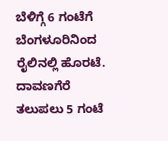ಬೆಳಿಗ್ಗೆ 6 ಗಂಟೆಗೆ ಬೆಂಗಳೂರಿನಿಂದ ರೈಲಿನಲ್ಲಿ ಹೊರಟೆ. ದಾವಣಗೆರೆ ತಲುಪಲು 5 ಗಂಟೆ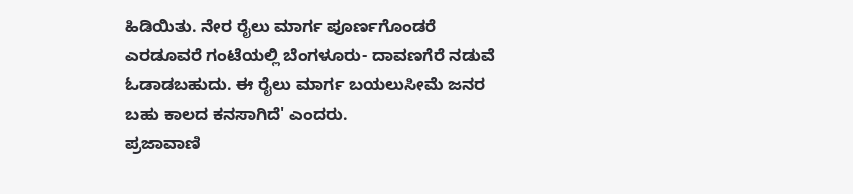ಹಿಡಿಯಿತು. ನೇರ ರೈಲು ಮಾರ್ಗ ಪೂರ್ಣಗೊಂಡರೆ ಎರಡೂವರೆ ಗಂಟೆಯಲ್ಲಿ ಬೆಂಗಳೂರು- ದಾವಣಗೆರೆ ನಡುವೆ ಓಡಾಡಬಹುದು. ಈ ರೈಲು ಮಾರ್ಗ ಬಯಲುಸೀಮೆ ಜನರ ಬಹು ಕಾಲದ ಕನಸಾಗಿದೆ' ಎಂದರು.
ಪ್ರಜಾವಾಣಿ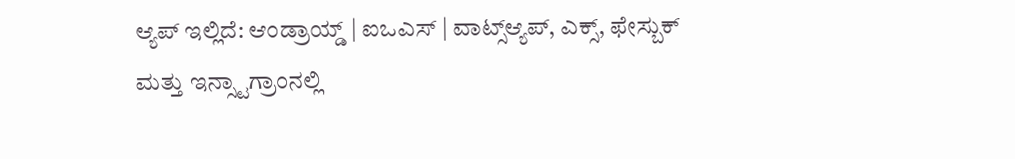ಆ್ಯಪ್ ಇಲ್ಲಿದೆ: ಆಂಡ್ರಾಯ್ಡ್ | ಐಒಎಸ್ | ವಾಟ್ಸ್ಆ್ಯಪ್, ಎಕ್ಸ್, ಫೇಸ್ಬುಕ್ ಮತ್ತು ಇನ್ಸ್ಟಾಗ್ರಾಂನಲ್ಲಿ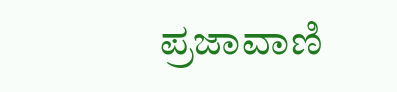ಪ್ರಜಾವಾಣಿ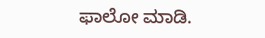ಫಾಲೋ ಮಾಡಿ.